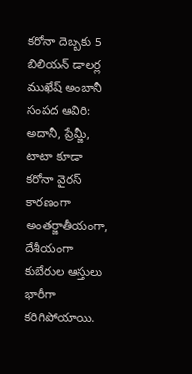కరోనా దెబ్బకు 5 బిలియన్ డాలర్ల ముఖేష్ అంబానీ సంపద ఆవిరి: అదానీ, ప్రేమ్జీ, టాటా కూడా
కరోనా వైరస్ కారణంగా అంతర్జాతీయంగా, దేశీయంగా కుబేరుల ఆస్తులు భారీగా కరిగిపోయాయి.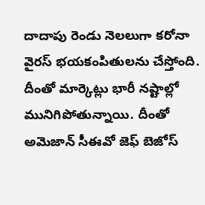దాదాపు రెండు నెలలుగా కరోనా వైరస్ భయకంపితులను చేస్తోంది. దీంతో మార్కెట్లు భారీ నష్టాల్లో మునిగిపోతున్నాయి. దీంతో అమెజాన్ సీఈవో జెఫ్ బెజోస్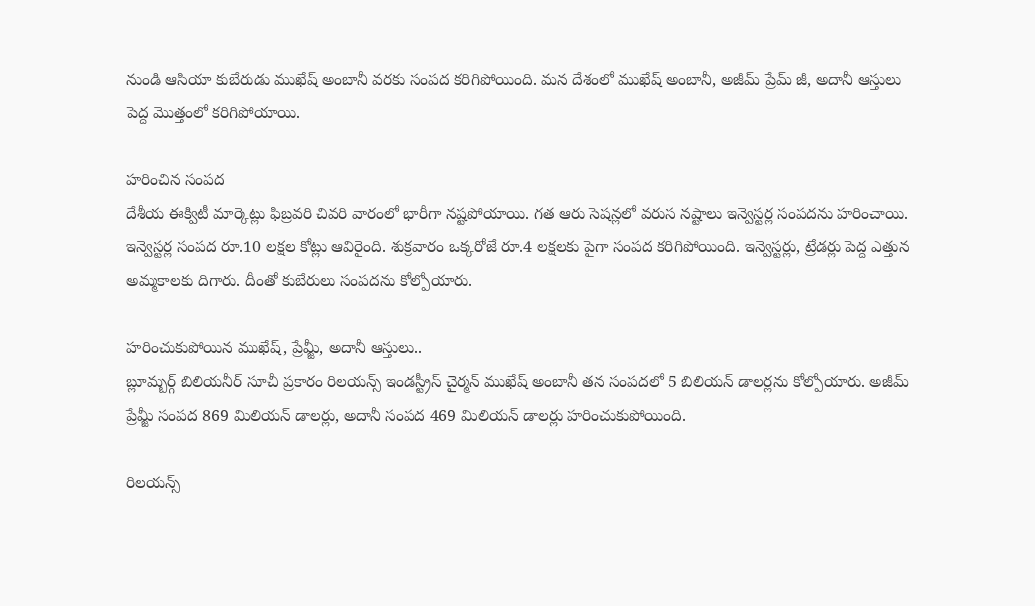నుండి ఆసియా కుబేరుడు ముఖేష్ అంబానీ వరకు సంపద కరిగిపోయింది. మన దేశంలో ముఖేష్ అంబానీ, అజీమ్ ప్రేమ్ జీ, అదానీ ఆస్తులు పెద్ద మొత్తంలో కరిగిపోయాయి.

హరించిన సంపద
దేశీయ ఈక్విటీ మార్కెట్లు ఫిబ్రవరి చివరి వారంలో భారీగా నష్టపోయాయి. గత ఆరు సెషన్లలో వరుస నష్టాలు ఇన్వెస్టర్ల సంపదను హరించాయి. ఇన్వెస్టర్ల సంపద రూ.10 లక్షల కోట్లు ఆవిరైంది. శుక్రవారం ఒక్కరోజే రూ.4 లక్షలకు పైగా సంపద కరిగిపోయింది. ఇన్వెస్టర్లు, ట్రేడర్లు పెద్ద ఎత్తున అమ్మకాలకు దిగారు. దీంతో కుబేరులు సంపదను కోల్పోయారు.

హరించుకుపోయిన ముఖేష్, ప్రేమ్జీ, అదానీ ఆస్తులు..
బ్లూమ్బర్గ్ బిలియనీర్ సూచీ ప్రకారం రిలయన్స్ ఇండస్ట్రీస్ చైర్మన్ ముఖేష్ అంబానీ తన సంపదలో 5 బిలియన్ డాలర్లను కోల్పోయారు. అజీమ్ ప్రేమ్జీ సంపద 869 మిలియన్ డాలర్లు, అదానీ సంపద 469 మిలియన్ డాలర్లు హరించుకుపోయింది.

రిలయన్స్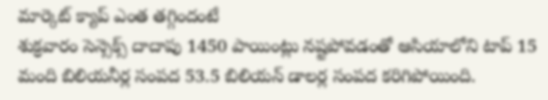మార్కెట్ క్యాప్ ఎంత తగ్గిందంటే
శుక్రవారం సెన్సెక్స్ దాదాపు 1450 పాయింట్లు నష్టపోవడంతో ఆసియాలోని టాప్ 15 మంది బిలియనీర్ల సంపద 53.5 బిలియన్ డాలర్ల సంపద కరిగిపోయింది.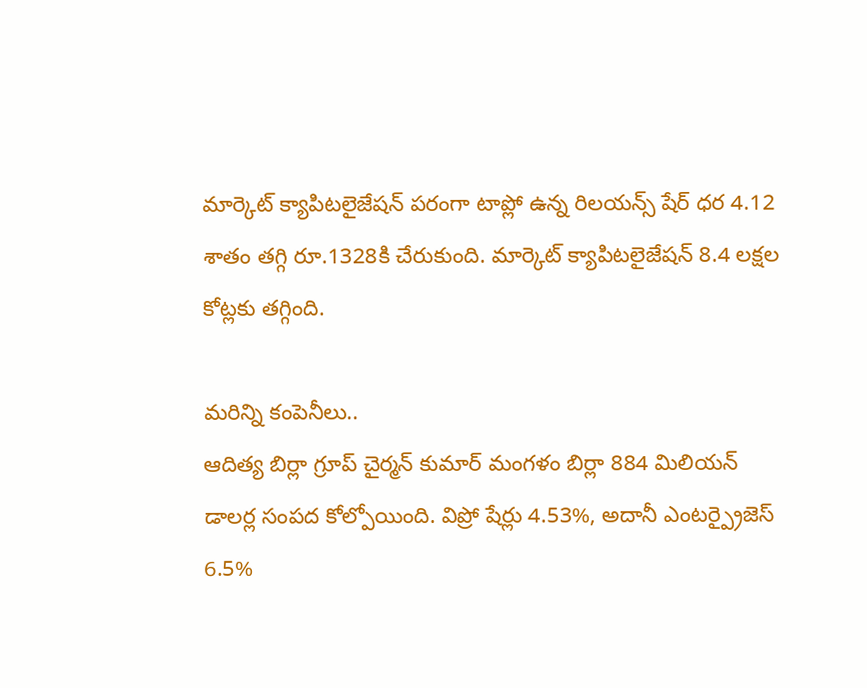మార్కెట్ క్యాపిటలైజేషన్ పరంగా టాప్లో ఉన్న రిలయన్స్ షేర్ ధర 4.12 శాతం తగ్గి రూ.1328కి చేరుకుంది. మార్కెట్ క్యాపిటలైజేషన్ 8.4 లక్షల కోట్లకు తగ్గింది.

మరిన్ని కంపెనీలు..
ఆదిత్య బిర్లా గ్రూప్ చైర్మన్ కుమార్ మంగళం బిర్లా 884 మిలియన్ డాలర్ల సంపద కోల్పోయింది. విప్రో షేర్లు 4.53%, అదానీ ఎంటర్ప్రైజెస్ 6.5%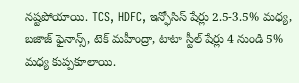నష్టపోయాయి. TCS, HDFC, ఇన్ఫోసిస్ షేర్లు 2.5-3.5% మధ్య, బజాజ్ ఫైనాన్స్, టెక్ మహీంద్రా, టాటా స్టీల్ షేర్లు 4 నుండి 5% మధ్య కుప్పకూలాయి.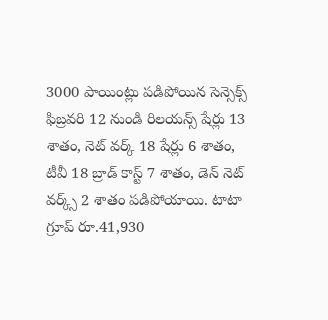3000 పాయింట్లు పడిపోయిన సెన్సెక్స్
ఫిబ్రవరి 12 నుండి రిలయన్స్ షేర్లు 13 శాతం, నెట్ వర్క్ 18 షేర్లు 6 శాతం, టీవీ 18 బ్రాడ్ కాస్ట్ 7 శాతం, డెన్ నెట్ వర్క్స్ 2 శాతం పడిపోయాయి. టాటా గ్రూప్ రూ.41,930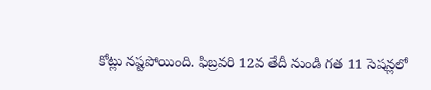కోట్లు నష్టపోయింది. ఫిబ్రవరి 12వ తేదీ నుండి గత 11 సెషన్లలో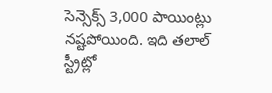సెన్సెక్స్ 3,000 పాయింట్లు నష్టపోయింది. ఇది తలాల్ స్ట్రీట్లో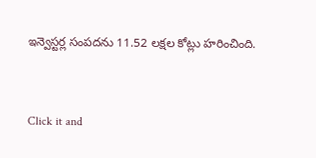ఇన్వెస్టర్ల సంపదను 11.52 లక్షల కోట్లు హరించింది.


Click it and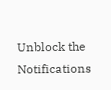Unblock the Notifications